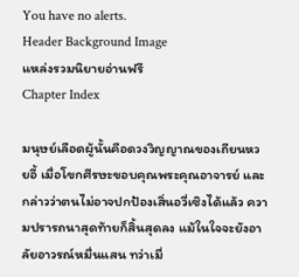You have no alerts.
Header Background Image
แหล่งรวมนิยายอ่านฟรี
Chapter Index

มนุษย์เลือดผู้นั้นคือดวงวิญญาณของเถียนหวยอี้ เมื่อโขกศีรษะขอบคุณพระคุณอาจารย์ และกล่าวว่าตนไม่อาจปกป้องเสิ่นอวี่เซิงได้แล้ว ความปรารถนาสุดท้ายก็สิ้นสุดลง แม้ในใจจะยังอาลัยอาวรณ์หมื่นแสน ทว่าเมื่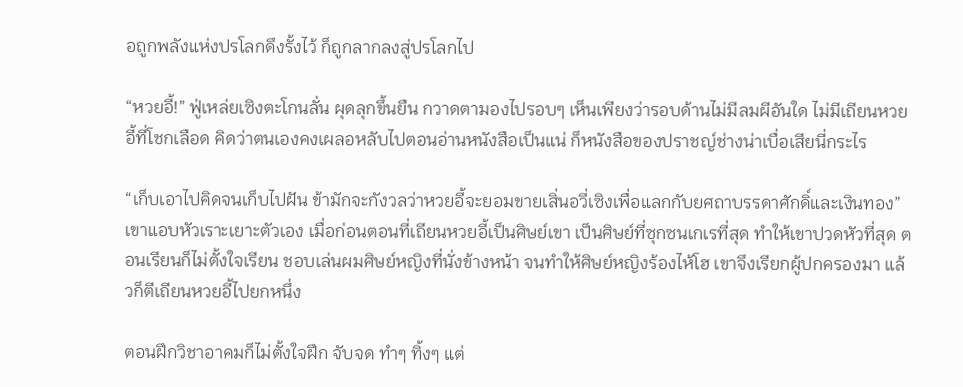อถูกพลังแห่งปรโลกดึงรั้งไว้ ก็ถูกลากลงสู่ปรโลกไป

“หวยอี้!” ฟู่เหล่ยเซิงตะโกนลั่น ผุดลุกขึ้นยืน กวาดตามองไปรอบๆ เห็นเพียงว่ารอบด้านไม่มีลมผีอันใด ไม่มีเถียนหวยอี้ที่โชกเลือด คิดว่าตนเองคงเผลอหลับไปตอนอ่านหนังสือเป็นแน่ ก็หนังสือของปราชญ์ช่างน่าเบื่อเสียนี่กระไร

“เก็บเอาไปคิดจนเก็บไปฝัน ข้ามักจะกังวลว่าหวยอี้จะยอมขายเสิ่นอวี่เซิงเพื่อแลกกับยศถาบรรดาศักดิ์และเงินทอง” เขาแอบหัวเราะเยาะตัวเอง เมื่อก่อนตอนที่เถียนหวยอี้เป็นศิษย์เขา เป็นศิษย์ที่ซุกซนเกเรที่สุด ทำให้เขาปวดหัวที่สุด ตอนเรียนก็ไม่ตั้งใจเรียน ชอบเล่นผมศิษย์หญิงที่นั่งข้างหน้า จนทำให้ศิษย์หญิงร้องไห้โฮ เขาจึงเรียกผู้ปกครองมา แล้วก็ตีเถียนหวยอี้ไปยกหนึ่ง

ตอนฝึกวิชาอาคมก็ไม่ตั้งใจฝึก จับจด ทำๆ ทิ้งๆ แต่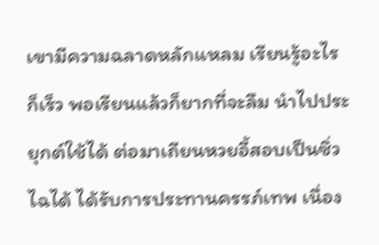เขามีความฉลาดหลักแหลม เรียนรู้อะไรก็เร็ว พอเรียนแล้วก็ยากที่จะลืม นำไปประยุกต์ใช้ได้ ต่อมาเถียนหวยอี้สอบเป็นซิ่วไฉได้ ได้รับการประทานครรภ์เทพ เนื่อง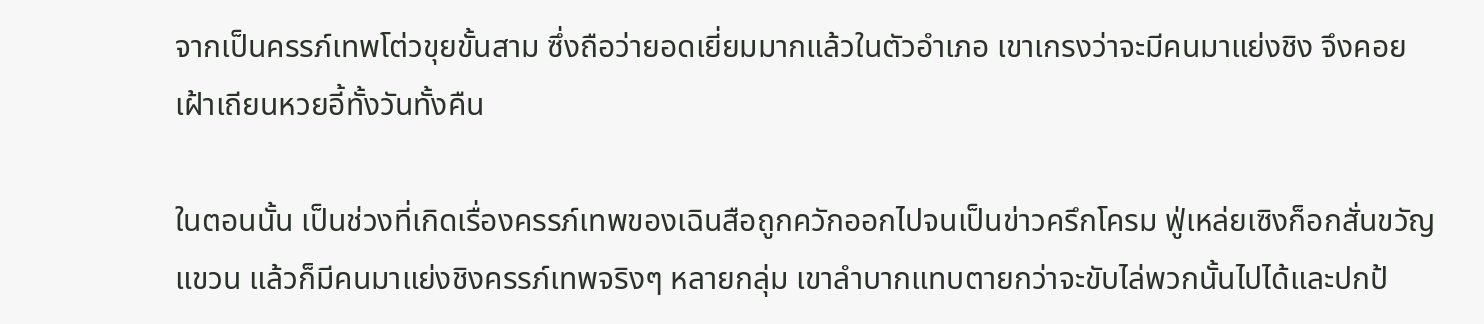จากเป็นครรภ์เทพโต่วขุยขั้นสาม ซึ่งถือว่ายอดเยี่ยมมากแล้วในตัวอำเภอ เขาเกรงว่าจะมีคนมาแย่งชิง จึงคอยเฝ้าเถียนหวยอี้ทั้งวันทั้งคืน

ในตอนนั้น เป็นช่วงที่เกิดเรื่องครรภ์เทพของเฉินสือถูกควักออกไปจนเป็นข่าวครึกโครม ฟู่เหล่ยเซิงก็อกสั่นขวัญแขวน แล้วก็มีคนมาแย่งชิงครรภ์เทพจริงๆ หลายกลุ่ม เขาลำบากแทบตายกว่าจะขับไล่พวกนั้นไปได้และปกป้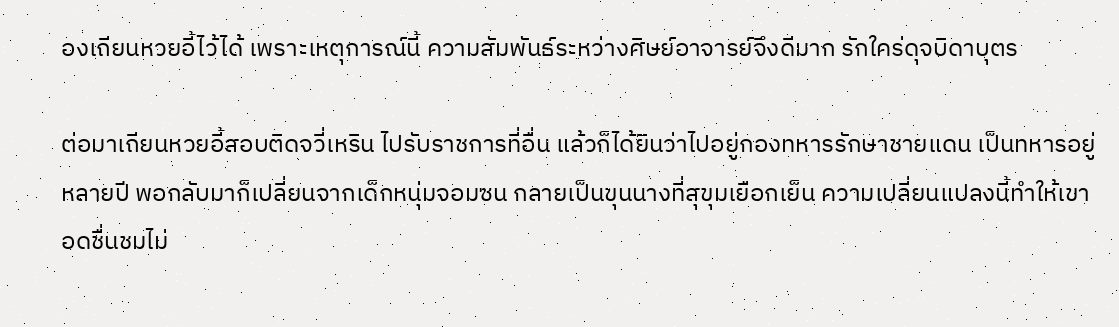องเถียนหวยอี้ไว้ได้ เพราะเหตุการณ์นี้ ความสัมพันธ์ระหว่างศิษย์อาจารย์จึงดีมาก รักใคร่ดุจบิดาบุตร

ต่อมาเถียนหวยอี้สอบติดจวี่เหริน ไปรับราชการที่อื่น แล้วก็ได้ยินว่าไปอยู่กองทหารรักษาชายแดน เป็นทหารอยู่หลายปี พอกลับมาก็เปลี่ยนจากเด็กหนุ่มจอมซน กลายเป็นขุนนางที่สุขุมเยือกเย็น ความเปลี่ยนแปลงนี้ทำให้เขาอดชื่นชมไม่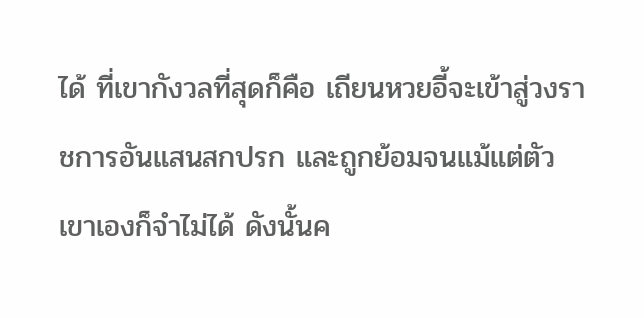ได้ ที่เขากังวลที่สุดก็คือ เถียนหวยอี้จะเข้าสู่วงราชการอันแสนสกปรก และถูกย้อมจนแม้แต่ตัวเขาเองก็จำไม่ได้ ดังนั้นค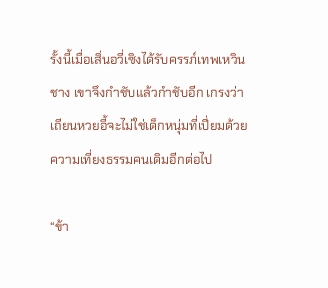รั้งนี้เมื่อเสิ่นอวี่เซิงได้รับครรภ์เทพเหวินชาง เขาจึงกำชับแล้วกำชับอีก เกรงว่าเถียนหวยอี้จะไม่ใช่เด็กหนุ่มที่เปี่ยมด้วยความเที่ยงธรรมคนเดิมอีกต่อไป

“ข้า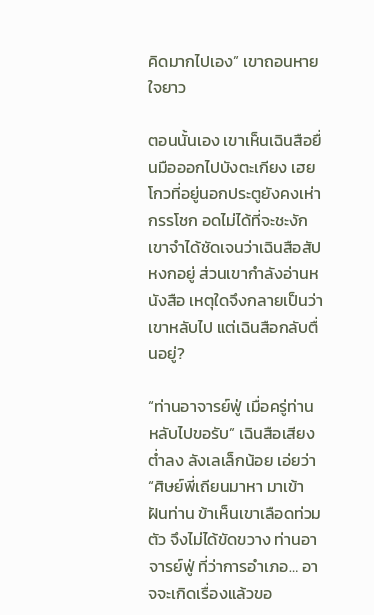คิดมากไปเอง” เขาถอนหายใจยาว

ตอนนั้นเอง เขาเห็นเฉินสือยื่นมือออกไปบังตะเกียง เฮยโกวที่อยู่นอกประตูยังคงเห่ากรรโชก อดไม่ได้ที่จะชะงัก เขาจำได้ชัดเจนว่าเฉินสือสัปหงกอยู่ ส่วนเขากำลังอ่านหนังสือ เหตุใดจึงกลายเป็นว่าเขาหลับไป แต่เฉินสือกลับตื่นอยู่?

“ท่านอาจารย์ฟู่ เมื่อครู่ท่านหลับไปขอรับ” เฉินสือเสียงต่ำลง ลังเลเล็กน้อย เอ่ยว่า “ศิษย์พี่เถียนมาหา มาเข้าฝันท่าน ข้าเห็นเขาเลือดท่วมตัว จึงไม่ได้ขัดขวาง ท่านอาจารย์ฟู่ ที่ว่าการอำเภอ… อาจจะเกิดเรื่องแล้วขอ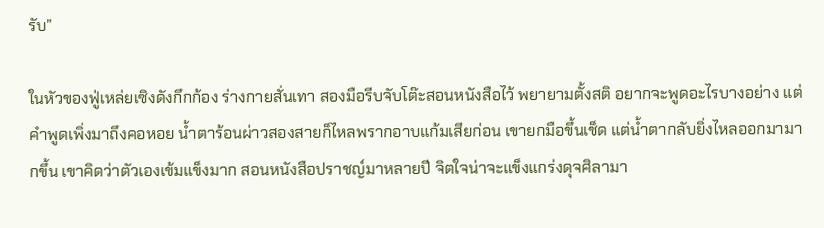รับ”

ในหัวของฟู่เหล่ยเซิงดังกึกก้อง ร่างกายสั่นเทา สองมือรีบจับโต๊ะสอนหนังสือไว้ พยายามตั้งสติ อยากจะพูดอะไรบางอย่าง แต่คำพูดเพิ่งมาถึงคอหอย น้ำตาร้อนผ่าวสองสายก็ไหลพรากอาบแก้มเสียก่อน เขายกมือขึ้นเช็ด แต่น้ำตากลับยิ่งไหลออกมามากขึ้น เขาคิดว่าตัวเองเข้มแข็งมาก สอนหนังสือปราชญ์มาหลายปี จิตใจน่าจะแข็งแกร่งดุจศิลามา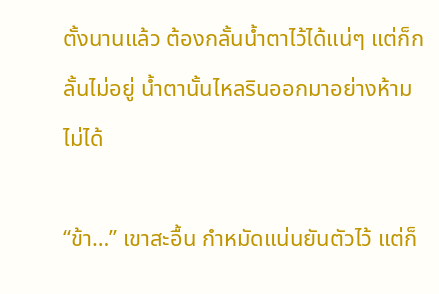ตั้งนานแล้ว ต้องกลั้นน้ำตาไว้ได้แน่ๆ แต่ก็กลั้นไม่อยู่ น้ำตานั้นไหลรินออกมาอย่างห้ามไม่ได้

“ข้า…” เขาสะอื้น กำหมัดแน่นยันตัวไว้ แต่ก็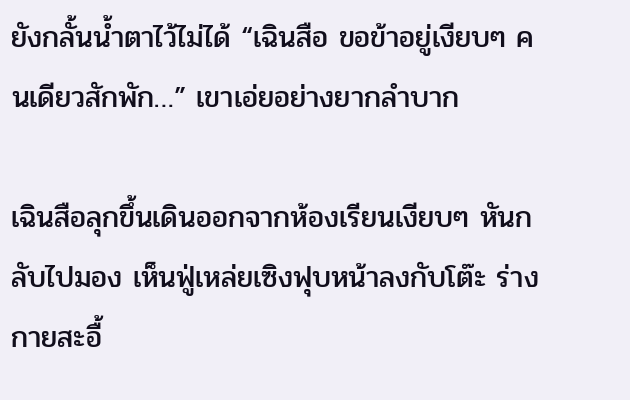ยังกลั้นน้ำตาไว้ไม่ได้ “เฉินสือ ขอข้าอยู่เงียบๆ คนเดียวสักพัก…” เขาเอ่ยอย่างยากลำบาก

เฉินสือลุกขึ้นเดินออกจากห้องเรียนเงียบๆ หันกลับไปมอง เห็นฟู่เหล่ยเซิงฟุบหน้าลงกับโต๊ะ ร่างกายสะอื้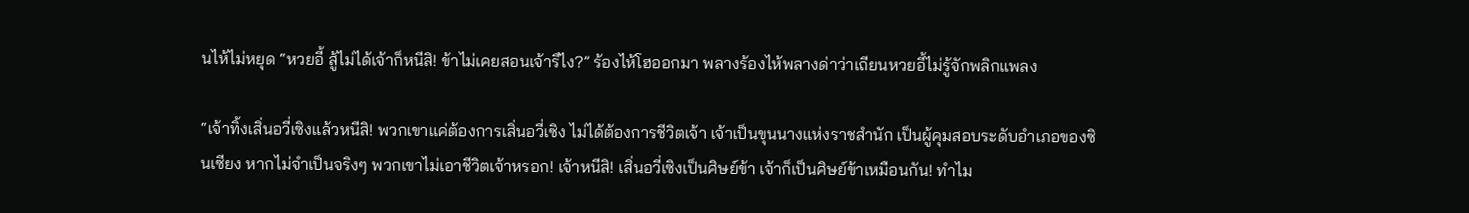นไห้ไม่หยุด “หวยอี้ สู้ไม่ได้เจ้าก็หนีสิ! ข้าไม่เคยสอนเจ้ารึไง?” ร้องไห้โฮออกมา พลางร้องไห้พลางด่าว่าเถียนหวยอี้ไม่รู้จักพลิกแพลง

“เจ้าทิ้งเสิ่นอวี่เซิงแล้วหนีสิ! พวกเขาแค่ต้องการเสิ่นอวี่เซิง ไม่ได้ต้องการชีวิตเจ้า เจ้าเป็นขุนนางแห่งราชสำนัก เป็นผู้คุมสอบระดับอำเภอของซินเซียง หากไม่จำเป็นจริงๆ พวกเขาไม่เอาชีวิตเจ้าหรอก! เจ้าหนีสิ! เสิ่นอวี่เซิงเป็นศิษย์ข้า เจ้าก็เป็นศิษย์ข้าเหมือนกัน! ทำไม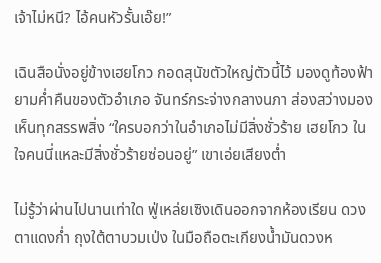เจ้าไม่หนี? ไอ้คนหัวรั้นเอ๊ย!”

เฉินสือนั่งอยู่ข้างเฮยโกว กอดสุนัขตัวใหญ่ตัวนี้ไว้ มองดูท้องฟ้ายามค่ำคืนของตัวอำเภอ จันทร์กระจ่างกลางนภา ส่องสว่างมองเห็นทุกสรรพสิ่ง “ใครบอกว่าในอำเภอไม่มีสิ่งชั่วร้าย เฮยโกว ในใจคนนี่แหละมีสิ่งชั่วร้ายซ่อนอยู่” เขาเอ่ยเสียงต่ำ

ไม่รู้ว่าผ่านไปนานเท่าใด ฟู่เหล่ยเซิงเดินออกจากห้องเรียน ดวงตาแดงก่ำ ถุงใต้ตาบวมเป่ง ในมือถือตะเกียงน้ำมันดวงห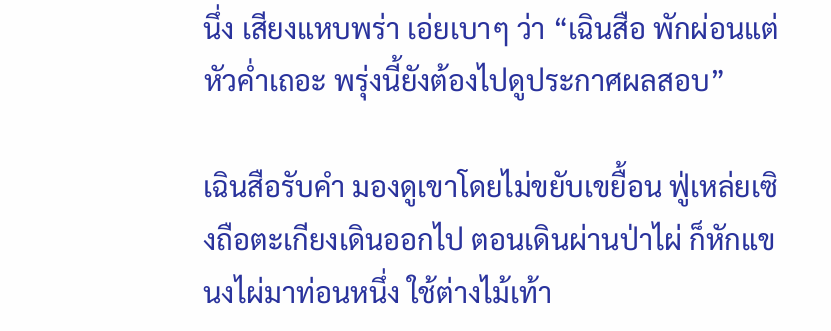นึ่ง เสียงแหบพร่า เอ่ยเบาๆ ว่า “เฉินสือ พักผ่อนแต่หัวค่ำเถอะ พรุ่งนี้ยังต้องไปดูประกาศผลสอบ”

เฉินสือรับคำ มองดูเขาโดยไม่ขยับเขยื้อน ฟู่เหล่ยเซิงถือตะเกียงเดินออกไป ตอนเดินผ่านป่าไผ่ ก็หักแขนงไผ่มาท่อนหนึ่ง ใช้ต่างไม้เท้า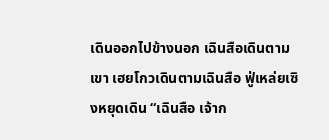เดินออกไปข้างนอก เฉินสือเดินตามเขา เฮยโกวเดินตามเฉินสือ ฟู่เหล่ยเซิงหยุดเดิน “เฉินสือ เจ้าก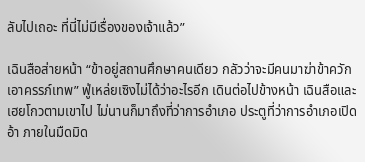ลับไปเถอะ ที่นี่ไม่มีเรื่องของเจ้าแล้ว”

เฉินสือส่ายหน้า “ข้าอยู่สถานศึกษาคนเดียว กลัวว่าจะมีคนมาฆ่าข้าควักเอาครรภ์เทพ” ฟู่เหล่ยเซิงไม่ได้ว่าอะไรอีก เดินต่อไปข้างหน้า เฉินสือและเฮยโกวตามเขาไป ไม่นานก็มาถึงที่ว่าการอำเภอ ประตูที่ว่าการอำเภอเปิดอ้า ภายในมืดมิด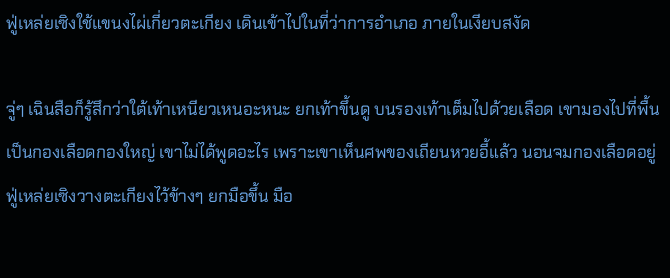ฟู่เหล่ยเซิงใช้แขนงไผ่เกี่ยวตะเกียง เดินเข้าไปในที่ว่าการอำเภอ ภายในเงียบสงัด

จู่ๆ เฉินสือก็รู้สึกว่าใต้เท้าเหนียวเหนอะหนะ ยกเท้าขึ้นดู บนรองเท้าเต็มไปด้วยเลือด เขามองไปที่พื้น เป็นกองเลือดกองใหญ่ เขาไม่ได้พูดอะไร เพราะเขาเห็นศพของเถียนหวยอี้แล้ว นอนจมกองเลือดอยู่ ฟู่เหล่ยเซิงวางตะเกียงไว้ข้างๆ ยกมือขึ้น มือ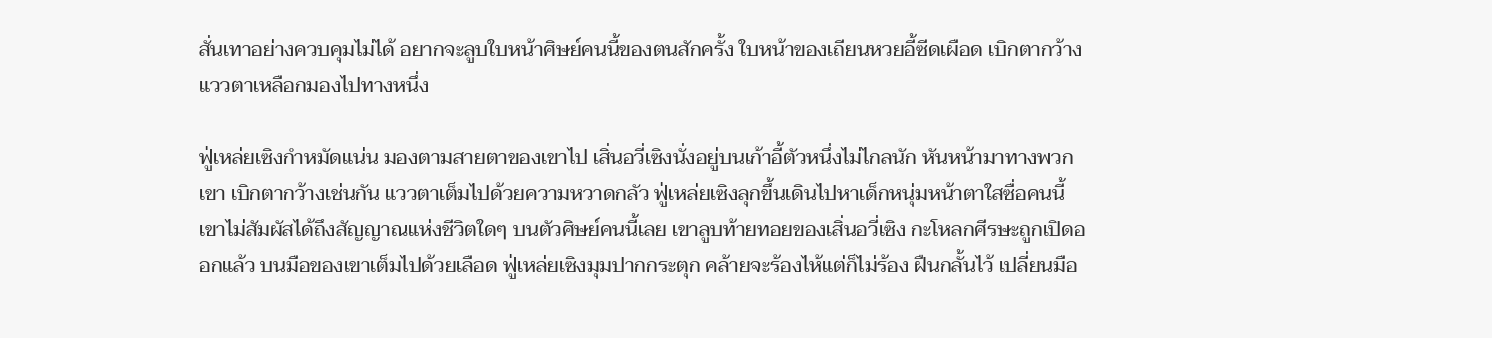สั่นเทาอย่างควบคุมไม่ได้ อยากจะลูบใบหน้าศิษย์คนนี้ของตนสักครั้ง ใบหน้าของเถียนหวยอี้ซีดเผือด เบิกตากว้าง แววตาเหลือกมองไปทางหนึ่ง

ฟู่เหล่ยเซิงกำหมัดแน่น มองตามสายตาของเขาไป เสิ่นอวี่เซิงนั่งอยู่บนเก้าอี้ตัวหนึ่งไม่ไกลนัก หันหน้ามาทางพวกเขา เบิกตากว้างเช่นกัน แววตาเต็มไปด้วยความหวาดกลัว ฟู่เหล่ยเซิงลุกขึ้นเดินไปหาเด็กหนุ่มหน้าตาใสซื่อคนนี้ เขาไม่สัมผัสได้ถึงสัญญาณแห่งชีวิตใดๆ บนตัวศิษย์คนนี้เลย เขาลูบท้ายทอยของเสิ่นอวี่เซิง กะโหลกศีรษะถูกเปิดออกแล้ว บนมือของเขาเต็มไปด้วยเลือด ฟู่เหล่ยเซิงมุมปากกระตุก คล้ายจะร้องไห้แต่ก็ไม่ร้อง ฝืนกลั้นไว้ เปลี่ยนมือ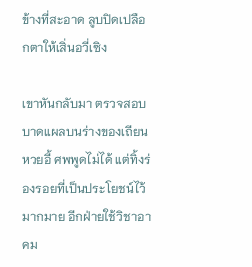ข้างที่สะอาด ลูบปิดเปลือกตาให้เสิ่นอวี่เซิง

เขาหันกลับมา ตรวจสอบบาดแผลบนร่างของเถียนหวยอี้ ศพพูดไม่ได้ แต่ทิ้งร่องรอยที่เป็นประโยชน์ไว้มากมาย อีกฝ่ายใช้วิชาอาคม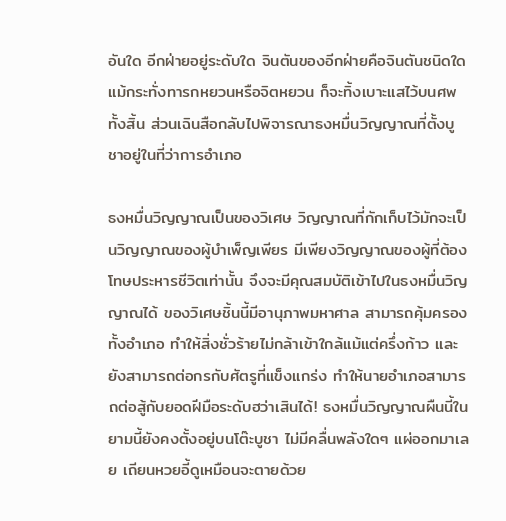อันใด อีกฝ่ายอยู่ระดับใด จินตันของอีกฝ่ายคือจินตันชนิดใด แม้กระทั่งทารกหยวนหรือจิตหยวน ก็จะทิ้งเบาะแสไว้บนศพทั้งสิ้น ส่วนเฉินสือกลับไปพิจารณาธงหมื่นวิญญาณที่ตั้งบูชาอยู่ในที่ว่าการอำเภอ

ธงหมื่นวิญญาณเป็นของวิเศษ วิญญาณที่กักเก็บไว้มักจะเป็นวิญญาณของผู้บำเพ็ญเพียร มีเพียงวิญญาณของผู้ที่ต้องโทษประหารชีวิตเท่านั้น จึงจะมีคุณสมบัติเข้าไปในธงหมื่นวิญญาณได้ ของวิเศษชิ้นนี้มีอานุภาพมหาศาล สามารถคุ้มครองทั้งอำเภอ ทำให้สิ่งชั่วร้ายไม่กล้าเข้าใกล้แม้แต่ครึ่งก้าว และยังสามารถต่อกรกับศัตรูที่แข็งแกร่ง ทำให้นายอำเภอสามารถต่อสู้กับยอดฝีมือระดับฮว่าเสินได้! ธงหมื่นวิญญาณผืนนี้ในยามนี้ยังคงตั้งอยู่บนโต๊ะบูชา ไม่มีคลื่นพลังใดๆ แผ่ออกมาเลย เถียนหวยอี้ดูเหมือนจะตายด้วย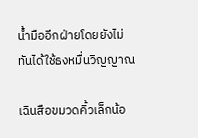น้ำมืออีกฝ่ายโดยยังไม่ทันได้ใช้ธงหมื่นวิญญาณ

เฉินสือขมวดคิ้วเล็กน้อ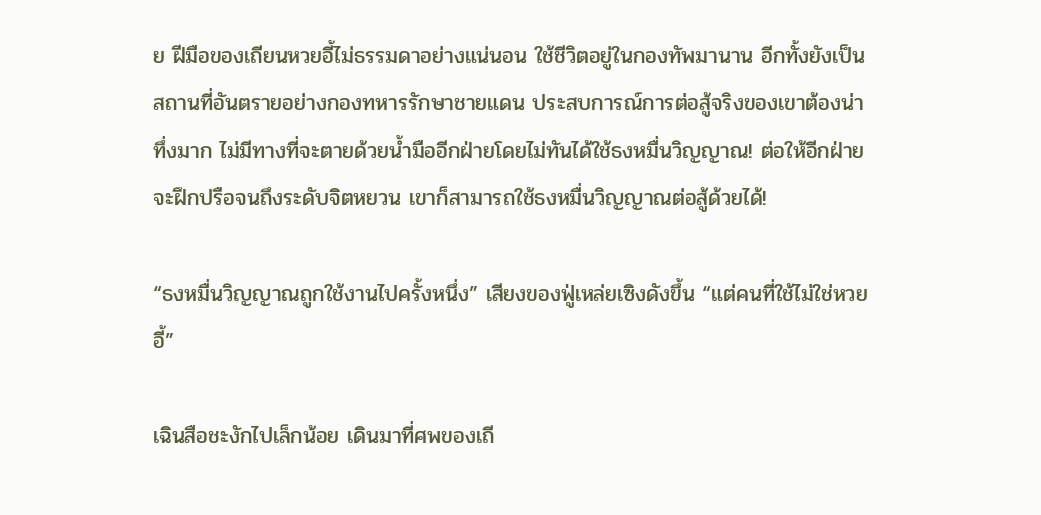ย ฝีมือของเถียนหวยอี้ไม่ธรรมดาอย่างแน่นอน ใช้ชีวิตอยู่ในกองทัพมานาน อีกทั้งยังเป็นสถานที่อันตรายอย่างกองทหารรักษาชายแดน ประสบการณ์การต่อสู้จริงของเขาต้องน่าทึ่งมาก ไม่มีทางที่จะตายด้วยน้ำมืออีกฝ่ายโดยไม่ทันได้ใช้ธงหมื่นวิญญาณ! ต่อให้อีกฝ่ายจะฝึกปรือจนถึงระดับจิตหยวน เขาก็สามารถใช้ธงหมื่นวิญญาณต่อสู้ด้วยได้!

“ธงหมื่นวิญญาณถูกใช้งานไปครั้งหนึ่ง” เสียงของฟู่เหล่ยเซิงดังขึ้น “แต่คนที่ใช้ไม่ใช่หวยอี้”

เฉินสือชะงักไปเล็กน้อย เดินมาที่ศพของเถี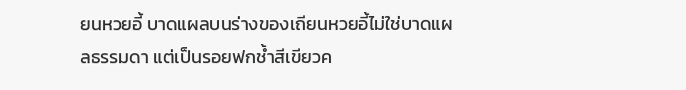ยนหวยอี้ บาดแผลบนร่างของเถียนหวยอี้ไม่ใช่บาดแผลธรรมดา แต่เป็นรอยฟกช้ำสีเขียวค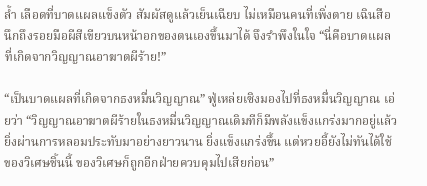ล้ำ เลือดที่บาดแผลแข็งตัว สัมผัสดูแล้วเย็นเฉียบ ไม่เหมือนคนที่เพิ่งตาย เฉินสือนึกถึงรอยมือผีสีเขียวบนหน้าอกของตนเองขึ้นมาได้ จึงรำพึงในใจ “นี่คือบาดแผลที่เกิดจากวิญญาณอาฆาตผีร้าย!”

“เป็นบาดแผลที่เกิดจากธงหมื่นวิญญาณ” ฟู่เหล่ยเซิงมองไปที่ธงหมื่นวิญญาณ เอ่ยว่า “วิญญาณอาฆาตผีร้ายในธงหมื่นวิญญาณเดิมทีก็มีพลังแข็งแกร่งมากอยู่แล้ว ยิ่งผ่านการหลอมประทับมาอย่างยาวนาน ยิ่งแข็งแกร่งขึ้น แต่หวยอี้ยังไม่ทันได้ใช้ของวิเศษชิ้นนี้ ของวิเศษก็ถูกอีกฝ่ายควบคุมไปเสียก่อน”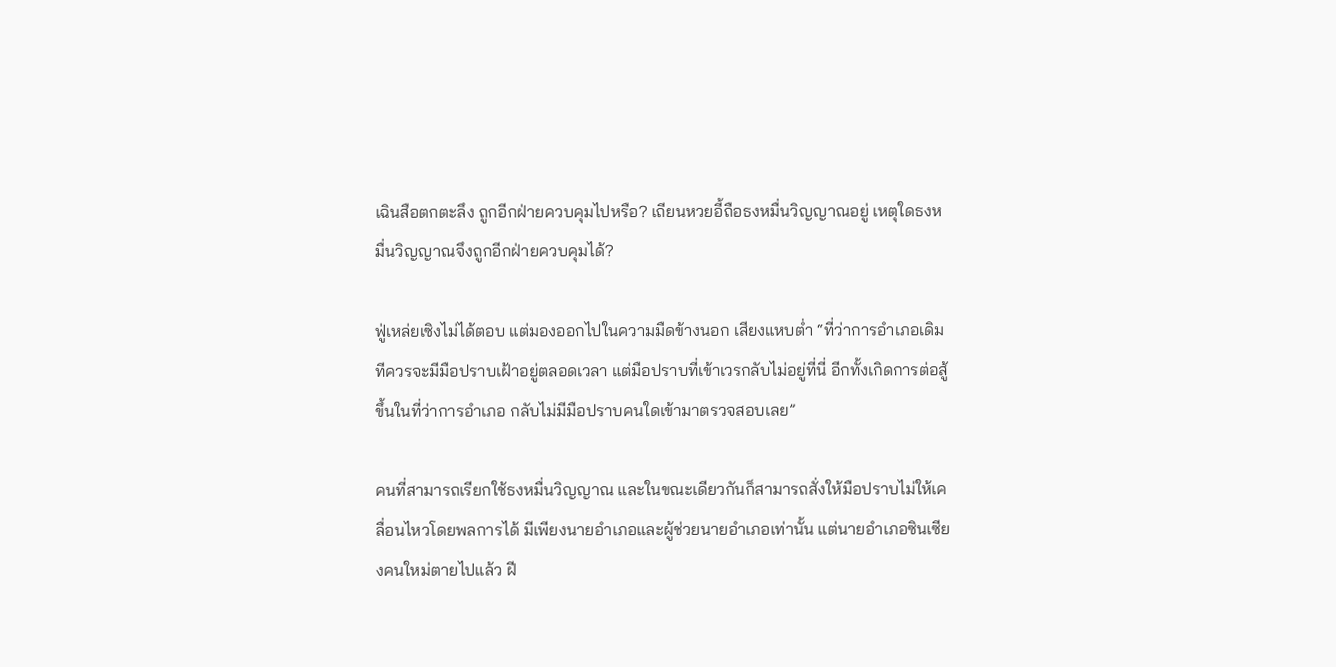เฉินสือตกตะลึง ถูกอีกฝ่ายควบคุมไปหรือ? เถียนหวยอี้ถือธงหมื่นวิญญาณอยู่ เหตุใดธงหมื่นวิญญาณจึงถูกอีกฝ่ายควบคุมได้?

ฟู่เหล่ยเซิงไม่ได้ตอบ แต่มองออกไปในความมืดข้างนอก เสียงแหบต่ำ “ที่ว่าการอำเภอเดิมทีควรจะมีมือปราบเฝ้าอยู่ตลอดเวลา แต่มือปราบที่เข้าเวรกลับไม่อยู่ที่นี่ อีกทั้งเกิดการต่อสู้ขึ้นในที่ว่าการอำเภอ กลับไม่มีมือปราบคนใดเข้ามาตรวจสอบเลย”

คนที่สามารถเรียกใช้ธงหมื่นวิญญาณ และในขณะเดียวกันก็สามารถสั่งให้มือปราบไม่ให้เคลื่อนไหวโดยพลการได้ มีเพียงนายอำเภอและผู้ช่วยนายอำเภอเท่านั้น แต่นายอำเภอซินเซียงคนใหม่ตายไปแล้ว ฝี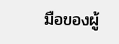มือของผู้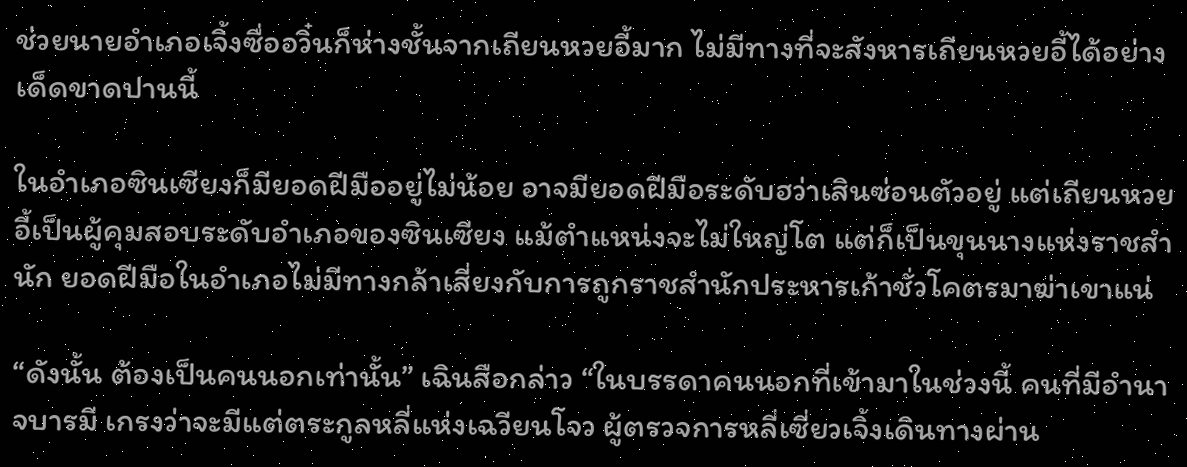ช่วยนายอำเภอเจิ้งซื่ออวิ๋นก็ห่างชั้นจากเถียนหวยอี้มาก ไม่มีทางที่จะสังหารเถียนหวยอี้ได้อย่างเด็ดขาดปานนี้

ในอำเภอซินเซียงก็มียอดฝีมืออยู่ไม่น้อย อาจมียอดฝีมือระดับฮว่าเสินซ่อนตัวอยู่ แต่เถียนหวยอี้เป็นผู้คุมสอบระดับอำเภอของซินเซียง แม้ตำแหน่งจะไม่ใหญ่โต แต่ก็เป็นขุนนางแห่งราชสำนัก ยอดฝีมือในอำเภอไม่มีทางกล้าเสี่ยงกับการถูกราชสำนักประหารเก้าชั่วโคตรมาฆ่าเขาแน่

“ดังนั้น ต้องเป็นคนนอกเท่านั้น” เฉินสือกล่าว “ในบรรดาคนนอกที่เข้ามาในช่วงนี้ คนที่มีอำนาจบารมี เกรงว่าจะมีแต่ตระกูลหลี่แห่งเฉวียนโจว ผู้ตรวจการหลี่เซี่ยวเจิ้งเดินทางผ่าน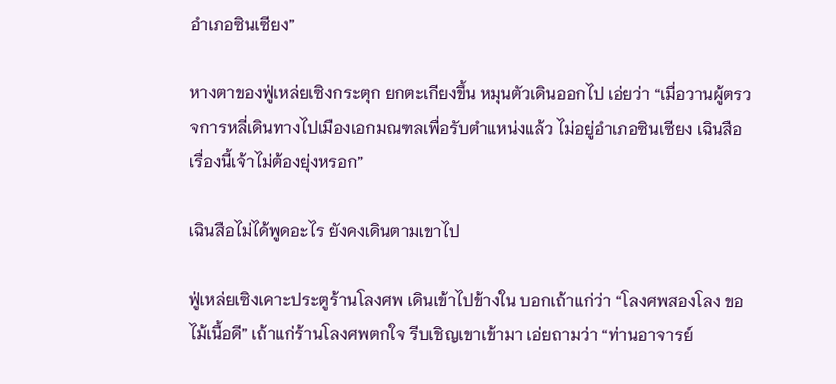อำเภอซินเซียง”

หางตาของฟู่เหล่ยเซิงกระตุก ยกตะเกียงขึ้น หมุนตัวเดินออกไป เอ่ยว่า “เมื่อวานผู้ตรวจการหลี่เดินทางไปเมืองเอกมณฑลเพื่อรับตำแหน่งแล้ว ไม่อยู่อำเภอซินเซียง เฉินสือ เรื่องนี้เจ้าไม่ต้องยุ่งหรอก”

เฉินสือไม่ได้พูดอะไร ยังคงเดินตามเขาไป

ฟู่เหล่ยเซิงเคาะประตูร้านโลงศพ เดินเข้าไปข้างใน บอกเถ้าแก่ว่า “โลงศพสองโลง ขอไม้เนื้อดี” เถ้าแก่ร้านโลงศพตกใจ รีบเชิญเขาเข้ามา เอ่ยถามว่า “ท่านอาจารย์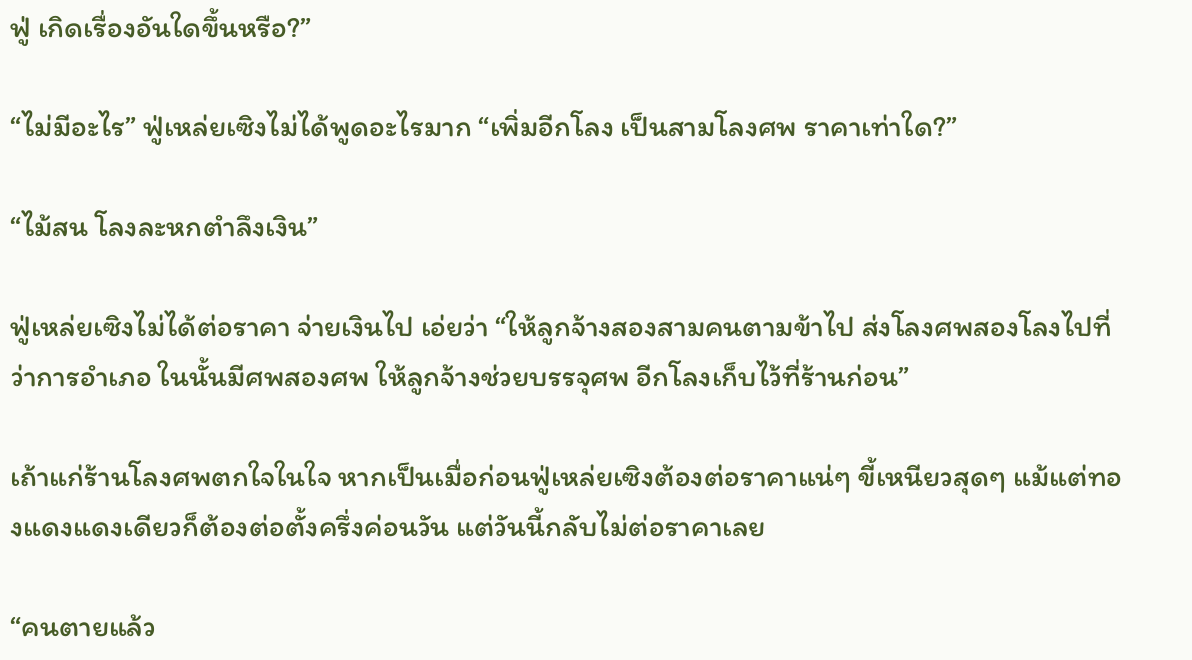ฟู่ เกิดเรื่องอันใดขึ้นหรือ?”

“ไม่มีอะไร” ฟู่เหล่ยเซิงไม่ได้พูดอะไรมาก “เพิ่มอีกโลง เป็นสามโลงศพ ราคาเท่าใด?”

“ไม้สน โลงละหกตำลึงเงิน”

ฟู่เหล่ยเซิงไม่ได้ต่อราคา จ่ายเงินไป เอ่ยว่า “ให้ลูกจ้างสองสามคนตามข้าไป ส่งโลงศพสองโลงไปที่ว่าการอำเภอ ในนั้นมีศพสองศพ ให้ลูกจ้างช่วยบรรจุศพ อีกโลงเก็บไว้ที่ร้านก่อน”

เถ้าแก่ร้านโลงศพตกใจในใจ หากเป็นเมื่อก่อนฟู่เหล่ยเซิงต้องต่อราคาแน่ๆ ขี้เหนียวสุดๆ แม้แต่ทองแดงแดงเดียวก็ต้องต่อตั้งครึ่งค่อนวัน แต่วันนี้กลับไม่ต่อราคาเลย

“คนตายแล้ว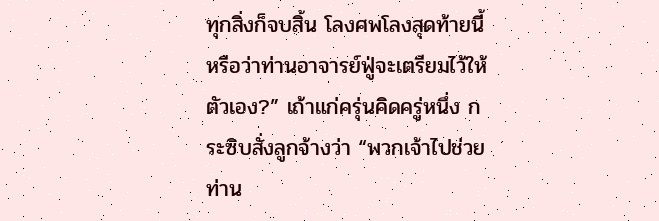ทุกสิ่งก็จบสิ้น โลงศพโลงสุดท้ายนี้ หรือว่าท่านอาจารย์ฟู่จะเตรียมไว้ให้ตัวเอง?” เถ้าแก่ครุ่นคิดครู่หนึ่ง กระซิบสั่งลูกจ้างว่า “พวกเจ้าไปช่วยท่าน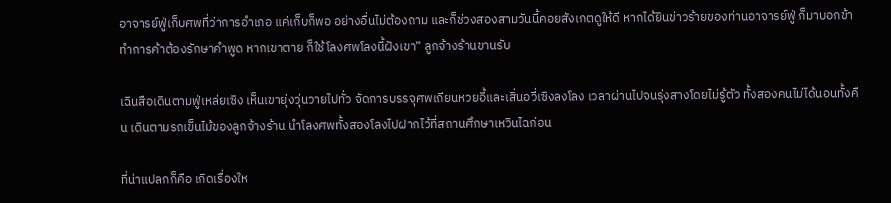อาจารย์ฟู่เก็บศพที่ว่าการอำเภอ แค่เก็บก็พอ อย่างอื่นไม่ต้องถาม และก็ช่วงสองสามวันนี้คอยสังเกตดูให้ดี หากได้ยินข่าวร้ายของท่านอาจารย์ฟู่ ก็มาบอกข้า ทำการค้าต้องรักษาคำพูด หากเขาตาย ก็ใช้โลงศพโลงนี้ฝังเขา” ลูกจ้างร้านขานรับ

เฉินสือเดินตามฟู่เหล่ยเซิง เห็นเขายุ่งวุ่นวายไปทั่ว จัดการบรรจุศพเถียนหวยอี้และเสิ่นอวี่เซิงลงโลง เวลาผ่านไปจนรุ่งสางโดยไม่รู้ตัว ทั้งสองคนไม่ได้นอนทั้งคืน เดินตามรถเข็นไม้ของลูกจ้างร้าน นำโลงศพทั้งสองโลงไปฝากไว้ที่สถานศึกษาเหวินไฉก่อน

ที่น่าแปลกก็คือ เกิดเรื่องให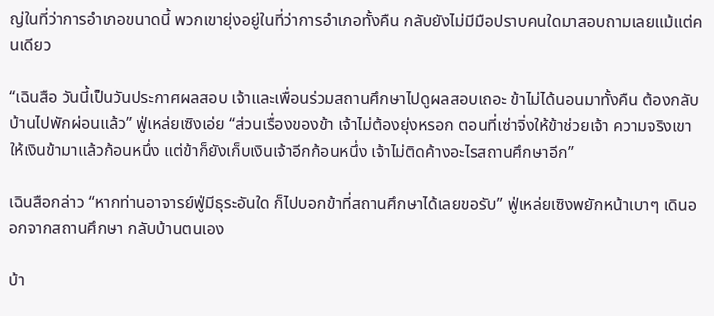ญ่ในที่ว่าการอำเภอขนาดนี้ พวกเขายุ่งอยู่ในที่ว่าการอำเภอทั้งคืน กลับยังไม่มีมือปราบคนใดมาสอบถามเลยแม้แต่คนเดียว

“เฉินสือ วันนี้เป็นวันประกาศผลสอบ เจ้าและเพื่อนร่วมสถานศึกษาไปดูผลสอบเถอะ ข้าไม่ได้นอนมาทั้งคืน ต้องกลับบ้านไปพักผ่อนแล้ว” ฟู่เหล่ยเซิงเอ่ย “ส่วนเรื่องของข้า เจ้าไม่ต้องยุ่งหรอก ตอนที่เซ่าจิ่งให้ข้าช่วยเจ้า ความจริงเขาให้เงินข้ามาแล้วก้อนหนึ่ง แต่ข้าก็ยังเก็บเงินเจ้าอีกก้อนหนึ่ง เจ้าไม่ติดค้างอะไรสถานศึกษาอีก”

เฉินสือกล่าว “หากท่านอาจารย์ฟู่มีธุระอันใด ก็ไปบอกข้าที่สถานศึกษาได้เลยขอรับ” ฟู่เหล่ยเซิงพยักหน้าเบาๆ เดินออกจากสถานศึกษา กลับบ้านตนเอง

บ้า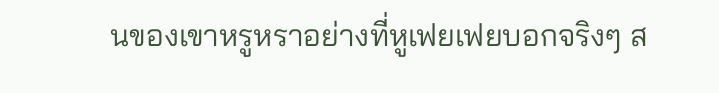นของเขาหรูหราอย่างที่หูเฟยเฟยบอกจริงๆ ส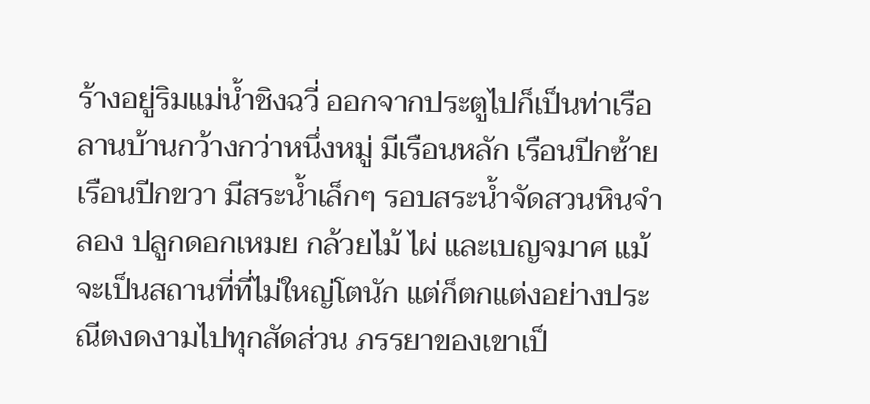ร้างอยู่ริมแม่น้ำชิงฉวี่ ออกจากประตูไปก็เป็นท่าเรือ ลานบ้านกว้างกว่าหนึ่งหมู่ มีเรือนหลัก เรือนปีกซ้าย เรือนปีกขวา มีสระน้ำเล็กๆ รอบสระน้ำจัดสวนหินจำลอง ปลูกดอกเหมย กล้วยไม้ ไผ่ และเบญจมาศ แม้จะเป็นสถานที่ที่ไม่ใหญ่โตนัก แต่ก็ตกแต่งอย่างประณีตงดงามไปทุกสัดส่วน ภรรยาของเขาเป็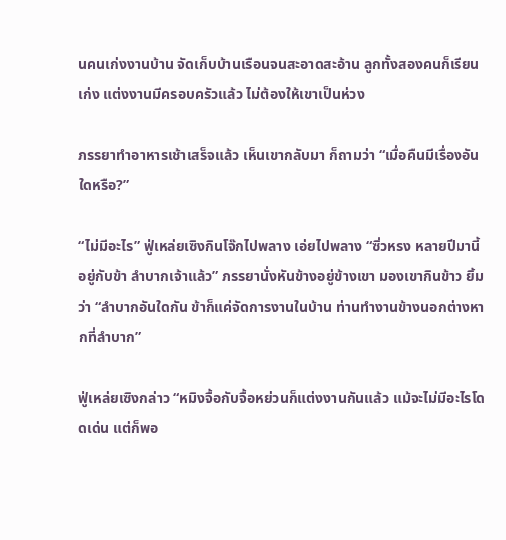นคนเก่งงานบ้าน จัดเก็บบ้านเรือนจนสะอาดสะอ้าน ลูกทั้งสองคนก็เรียนเก่ง แต่งงานมีครอบครัวแล้ว ไม่ต้องให้เขาเป็นห่วง

ภรรยาทำอาหารเช้าเสร็จแล้ว เห็นเขากลับมา ก็ถามว่า “เมื่อคืนมีเรื่องอันใดหรือ?”

“ไม่มีอะไร” ฟู่เหล่ยเซิงกินโจ๊กไปพลาง เอ่ยไปพลาง “ซิ่วหรง หลายปีมานี้อยู่กับข้า ลำบากเจ้าแล้ว” ภรรยานั่งหันข้างอยู่ข้างเขา มองเขากินข้าว ยิ้มว่า “ลำบากอันใดกัน ข้าก็แค่จัดการงานในบ้าน ท่านทำงานข้างนอกต่างหากที่ลำบาก”

ฟู่เหล่ยเซิงกล่าว “หมิงจื้อกับจื้อหย่วนก็แต่งงานกันแล้ว แม้จะไม่มีอะไรโดดเด่น แต่ก็พอ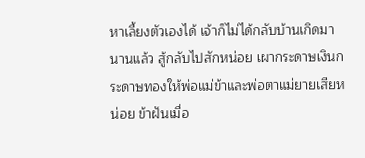หาเลี้ยงตัวเองได้ เจ้าก็ไม่ได้กลับบ้านเกิดมานานแล้ว สู้กลับไปสักหน่อย เผากระดาษเงินกระดาษทองให้พ่อแม่ข้าและพ่อตาแม่ยายเสียหน่อย ข้าฝันเมื่อ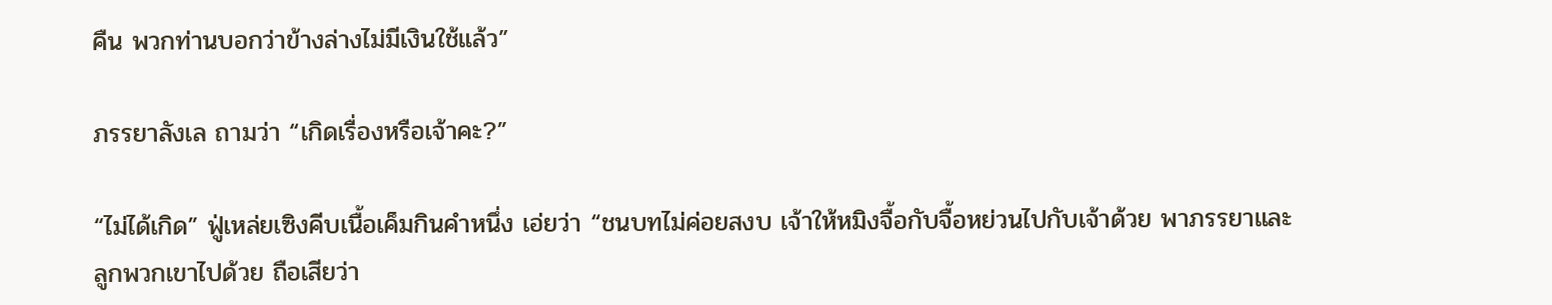คืน พวกท่านบอกว่าข้างล่างไม่มีเงินใช้แล้ว”

ภรรยาลังเล ถามว่า “เกิดเรื่องหรือเจ้าคะ?”

“ไม่ได้เกิด” ฟู่เหล่ยเซิงคีบเนื้อเค็มกินคำหนึ่ง เอ่ยว่า “ชนบทไม่ค่อยสงบ เจ้าให้หมิงจื้อกับจื้อหย่วนไปกับเจ้าด้วย พาภรรยาและลูกพวกเขาไปด้วย ถือเสียว่า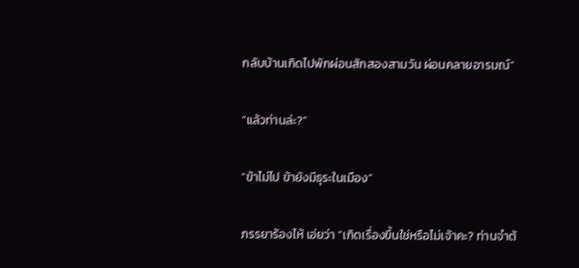กลับบ้านเกิดไปพักผ่อนสักสองสามวัน ผ่อนคลายอารมณ์”

“แล้วท่านล่ะ?”

“ข้าไม่ไป ข้ายังมีธุระในเมือง”

ภรรยาร้องไห้ เอ่ยว่า “เกิดเรื่องขึ้นใช่หรือไม่เจ้าคะ? ท่านจำต้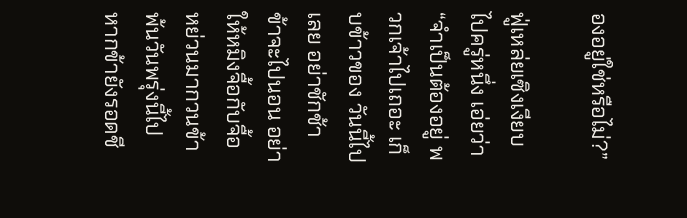องอยู่ใช่หรือไม่?”

ฟู่เหล่ยเซิงเงียบไปครู่หนึ่ง เอ่ยว่า “จำเป็นต้องอยู่ พวกเจ้าไปเถอะ เก็บข้าวของ วันนี้ไปเลย อย่าชักช้า ข้าจะไปนอน อย่าให้หมิงจื้อกับจื้อหย่วนมากวนข้า พ้นวันพรุ่งนี้ไป หากข้ายังรอดชี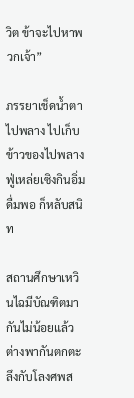วิต ข้าจะไปหาพวกเจ้า”

ภรรยาเช็ดน้ำตาไปพลาง ไปเก็บข้าวของไปพลาง ฟู่เหล่ยเซิงกินอิ่มดื่มพอ ก็หลับสนิท

สถานศึกษาเหวินไฉมีบัณฑิตมากันไม่น้อยแล้ว ต่างพากันตกตะลึงกับโลงศพส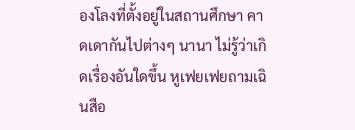องโลงที่ตั้งอยู่ในสถานศึกษา คาดเดากันไปต่างๆ นานา ไม่รู้ว่าเกิดเรื่องอันใดขึ้น หูเฟยเฟยถามเฉินสือ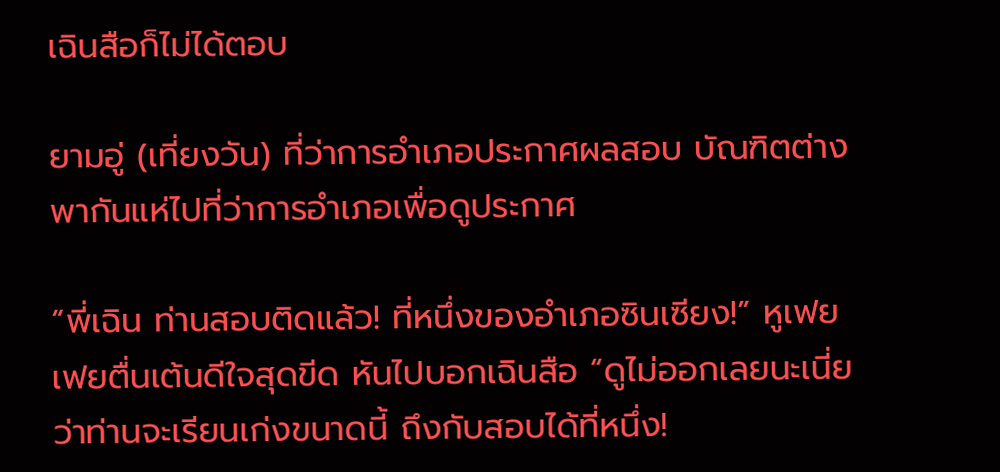เฉินสือก็ไม่ได้ตอบ

ยามอู่ (เที่ยงวัน) ที่ว่าการอำเภอประกาศผลสอบ บัณฑิตต่างพากันแห่ไปที่ว่าการอำเภอเพื่อดูประกาศ

“พี่เฉิน ท่านสอบติดแล้ว! ที่หนึ่งของอำเภอซินเซียง!” หูเฟยเฟยตื่นเต้นดีใจสุดขีด หันไปบอกเฉินสือ “ดูไม่ออกเลยนะเนี่ย ว่าท่านจะเรียนเก่งขนาดนี้ ถึงกับสอบได้ที่หนึ่ง!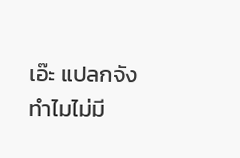เอ๊ะ แปลกจัง ทำไมไม่มี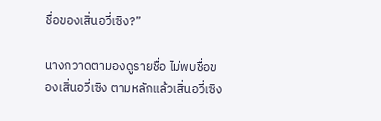ชื่อของเสิ่นอวี่เซิง?”

นางกวาดตามองดูรายชื่อ ไม่พบชื่อของเสิ่นอวี่เซิง ตามหลักแล้วเสิ่นอวี่เซิง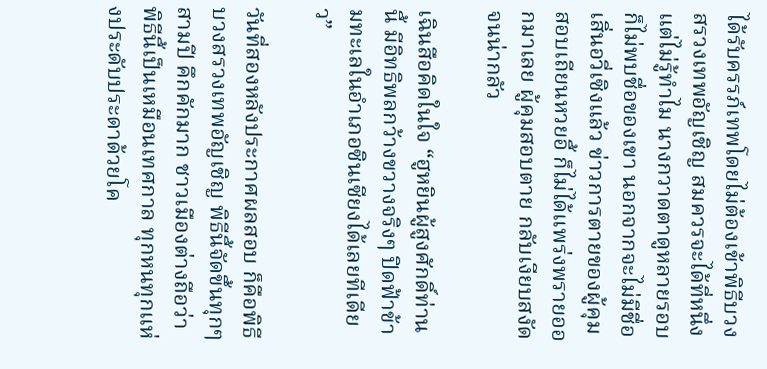ได้รับครรภ์เทพโดยไม่ต้องเข้าพิธีบวงสรวงเทพอัญเชิญ สมควรจะได้ที่หนึ่ง แต่ไม่รู้ทำไม นางกวาดตาดูหลายรอบ ก็ไม่พบชื่อของเขา นอกจากจะไม่มีชื่อเสิ่นอวี่เซิงแล้ว ข่าวการตายของผู้คุมสอบเถียนหวยอี้ ก็ไม่ได้แพร่งพรายออกมาเลย ผู้คุมสอบตาย กลับเงียบสงัดจนน่ากลัว

เฉินสือคิดในใจ “ฮูหยินผู้สูงศักดิ์ท่านนี้ มีอิทธิพลกว้างขวางจริงๆ ปิดฟ้าข้ามทะเลในอำเภอซินเซียงได้เลยทีเดียว”

วันที่สองหลังประกาศผลสอบ ก็คือพิธีบวงสรวงเทพอัญเชิญ พิธีนี้จัดขึ้นทุกๆ สามปี คึกคักมาก ชาวเมืองต่างถือว่าพิธีนี้เป็นเหมือนเทศกาล ทุกหนทุกแห่งประดับประดาด้วยโค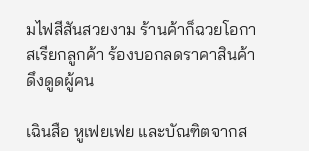มไฟสีสันสวยงาม ร้านค้าก็ฉวยโอกาสเรียกลูกค้า ร้องบอกลดราคาสินค้า ดึงดูดผู้คน

เฉินสือ หูเฟยเฟย และบัณฑิตจากส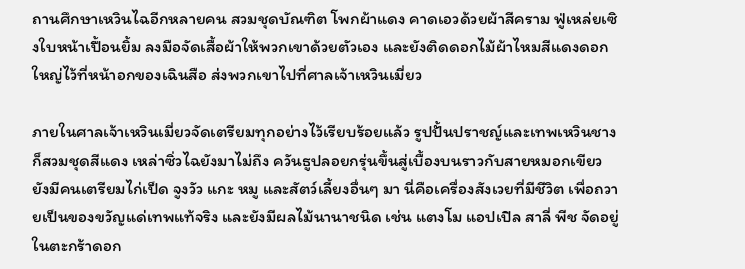ถานศึกษาเหวินไฉอีกหลายคน สวมชุดบัณฑิต โพกผ้าแดง คาดเอวด้วยผ้าสีคราม ฟู่เหล่ยเซิงใบหน้าเปื้อนยิ้ม ลงมือจัดเสื้อผ้าให้พวกเขาด้วยตัวเอง และยังติดดอกไม้ผ้าไหมสีแดงดอกใหญ่ไว้ที่หน้าอกของเฉินสือ ส่งพวกเขาไปที่ศาลเจ้าเหวินเมี่ยว

ภายในศาลเจ้าเหวินเมี่ยวจัดเตรียมทุกอย่างไว้เรียบร้อยแล้ว รูปปั้นปราชญ์และเทพเหวินชางก็สวมชุดสีแดง เหล่าซิ่วไฉยังมาไม่ถึง ควันธูปลอยกรุ่นขึ้นสู่เบื้องบนราวกับสายหมอกเขียว ยังมีคนเตรียมไก่เป็ด จูงวัว แกะ หมู และสัตว์เลี้ยงอื่นๆ มา นี่คือเครื่องสังเวยที่มีชีวิต เพื่อถวายเป็นของขวัญแด่เทพแท้จริง และยังมีผลไม้นานาชนิด เช่น แตงโม แอปเปิล สาลี่ พีช จัดอยู่ในตะกร้าดอก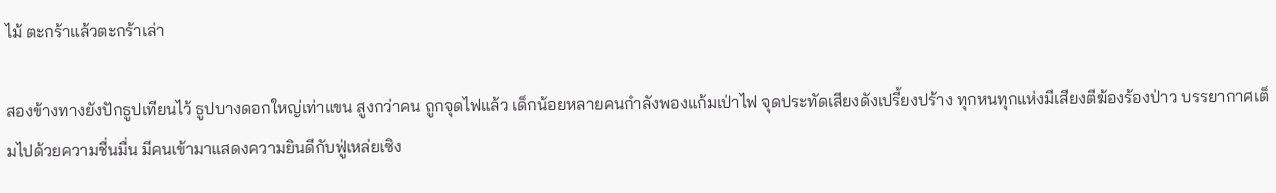ไม้ ตะกร้าแล้วตะกร้าเล่า

สองข้างทางยังปักธูปเทียนไว้ ธูปบางดอกใหญ่เท่าแขน สูงกว่าคน ถูกจุดไฟแล้ว เด็กน้อยหลายคนกำลังพองแก้มเป่าไฟ จุดประทัดเสียงดังเปรี้ยงปร้าง ทุกหนทุกแห่งมีเสียงตีฆ้องร้องป่าว บรรยากาศเต็มไปด้วยความชื่นมื่น มีคนเข้ามาแสดงความยินดีกับฟู่เหล่ยเซิง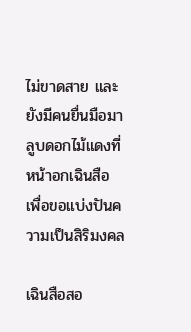ไม่ขาดสาย และยังมีคนยื่นมือมาลูบดอกไม้แดงที่หน้าอกเฉินสือ เพื่อขอแบ่งปันความเป็นสิริมงคล

เฉินสือสอ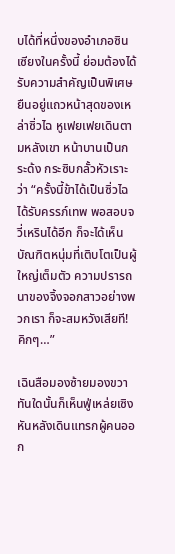บได้ที่หนึ่งของอำเภอซินเซียงในครั้งนี้ ย่อมต้องได้รับความสำคัญเป็นพิเศษ ยืนอยู่แถวหน้าสุดของเหล่าซิ่วไฉ หูเฟยเฟยเดินตามหลังเขา หน้าบานเป็นกระด้ง กระซิบกลั้วหัวเราะว่า “ครั้งนี้ข้าได้เป็นซิ่วไฉ ได้รับครรภ์เทพ พอสอบจวี่เหรินได้อีก ก็จะได้เห็นบัณฑิตหนุ่มที่เติบโตเป็นผู้ใหญ่เต็มตัว ความปรารถนาของจิ้งจอกสาวอย่างพวกเรา ก็จะสมหวังเสียที! คิกๆ…”

เฉินสือมองซ้ายมองขวา ทันใดนั้นก็เห็นฟู่เหล่ยเซิงหันหลังเดินแทรกผู้คนออก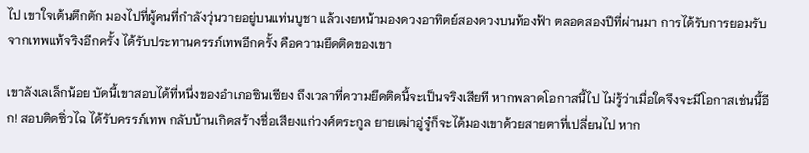ไป เขาใจเต้นตึกตัก มองไปที่ผู้คนที่กำลังวุ่นวายอยู่บนแท่นบูชา แล้วเงยหน้ามองดวงอาทิตย์สองดวงบนท้องฟ้า ตลอดสองปีที่ผ่านมา การได้รับการยอมรับจากเทพแท้จริงอีกครั้ง ได้รับประทานครรภ์เทพอีกครั้ง คือความยึดติดของเขา

เขาลังเลเล็กน้อย บัดนี้เขาสอบได้ที่หนึ่งของอำเภอซินเซียง ถึงเวลาที่ความยึดติดนี้จะเป็นจริงเสียที หากพลาดโอกาสนี้ไป ไม่รู้ว่าเมื่อใดจึงจะมีโอกาสเช่นนี้อีก! สอบติดซิ่วไฉ ได้รับครรภ์เทพ กลับบ้านเกิดสร้างชื่อเสียงแก่วงศ์ตระกูล ยายเฒ่าอู่จู๋ก็จะได้มองเขาด้วยสายตาที่เปลี่ยนไป หาก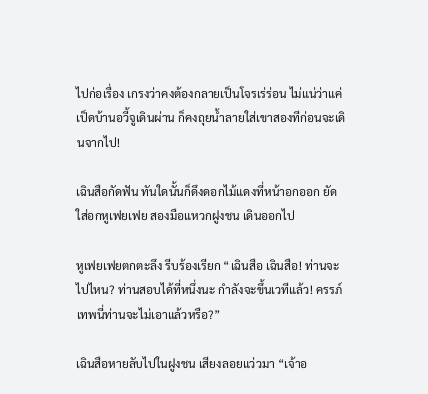ไปก่อเรื่อง เกรงว่าคงต้องกลายเป็นโจรเร่ร่อน ไม่แน่ว่าแค่เป็ดบ้านอวี้จูเดินผ่าน ก็คงถุยน้ำลายใส่เขาสองทีก่อนจะเดินจากไป!

เฉินสือกัดฟัน ทันใดนั้นก็ดึงดอกไม้แดงที่หน้าอกออก ยัดใส่อกหูเฟยเฟย สองมือแหวกฝูงชน เดินออกไป

หูเฟยเฟยตกตะลึง รีบร้องเรียก “เฉินสือ เฉินสือ! ท่านจะไปไหน? ท่านสอบได้ที่หนึ่งนะ กำลังจะขึ้นเวทีแล้ว! ครรภ์เทพนี่ท่านจะไม่เอาแล้วหรือ?”

เฉินสือหายลับไปในฝูงชน เสียงลอยแว่วมา “เจ้าอ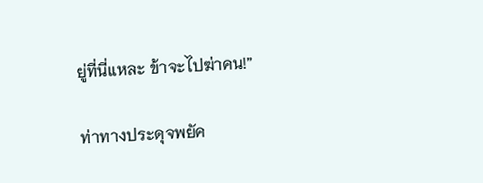ยู่ที่นี่แหละ ข้าจะไปฆ่าคน!”

ท่าทางประดุจพยัค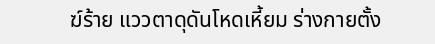ฆ์ร้าย แววตาดุดันโหดเหี้ยม ร่างกายตั้ง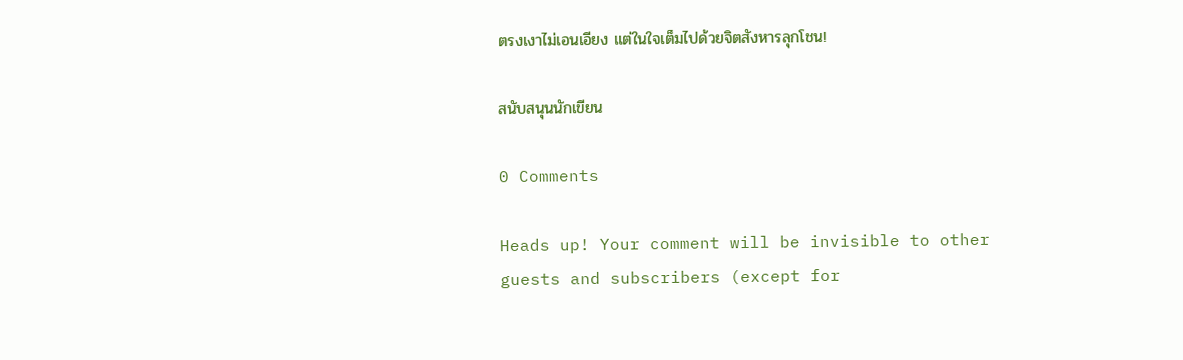ตรงเงาไม่เอนเอียง แต่ในใจเต็มไปด้วยจิตสังหารลุกโชน!

สนับสนุนนักเขียน

0 Comments

Heads up! Your comment will be invisible to other guests and subscribers (except for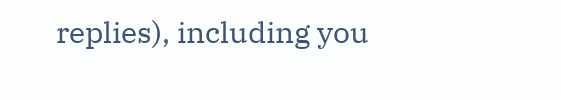replies), including you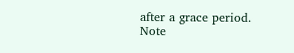after a grace period.
Note